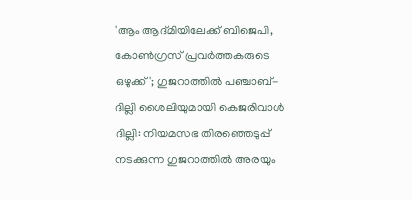'ആം ആദ്മിയിലേക്ക് ബിജെപി, കോൺഗ്രസ് പ്രവർത്തകരുടെ ഒഴുക്ക്'; ഗുജറാത്തിൽ പഞ്ചാബ്-ദില്ലി ശൈലിയുമായി കെജരിവാൾ
ദില്ലി: നിയമസഭ തിരഞ്ഞെടുപ്പ് നടക്കുന്ന ഗുജറാത്തിൽ അരയും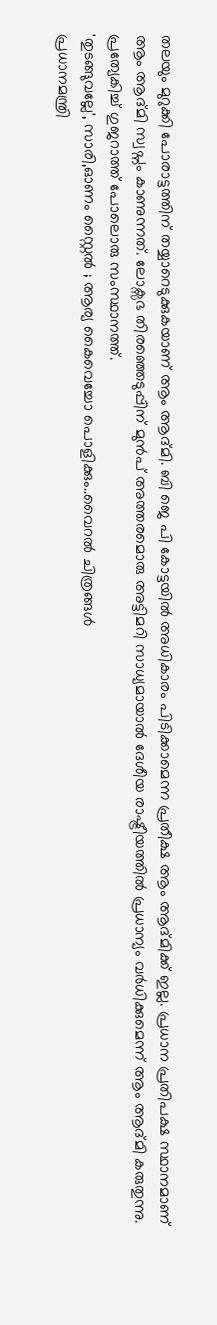തലയും മുറുക്കി പോരാട്ടത്തിന് തയ്യാറെടുക്കുകയാണ് ആം ആദ്മി. ബി ജെ പി കോട്ടയിൽ അധികാരം പിടിക്കാമെന്ന പ്രതീക്ഷ ആം ആദ്മിക്ക് ഇല്ല. പ്രധാന പ്രതിപക്ഷ സ്ഥാനമാണ് ആം ആദ്മി സ്വപ്നം കാണുന്നത്. ലോക്സഭ തിരഞ്ഞെടുപ്പിന് മുൻപ് അത്തരമൊരു അട്ടിമറി സാധ്യമായാൽ ദേശീയ രാഷ്ട്രീയത്തിൽ പ്രധാന്യം വർധിക്കുമെന്ന് ആം ആദ്മി കരുതുന്നു. പ്രത്യേകിച്ച് ഗുജറാത്ത് പോലൊരു സംസ്ഥാനത്ത്.
'തുടങ്ങുവല്ലേ', സാരി,ഓണം സ്റ്റൈൽ ; ആര്യ കൈവെച്ചോ പൊളിക്കും..വൈറൽ ചിത്രങ്ങൾ
പ്രധാനമന്ത്രി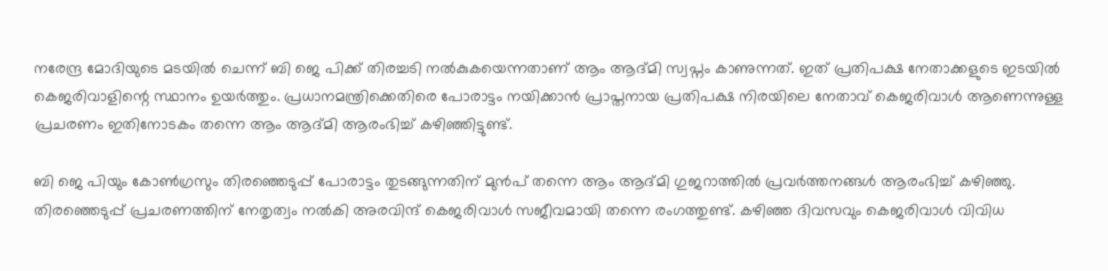നരേന്ദ്ര മോദിയുടെ മടയിൽ ചെന്ന് ബി ജെ പിക്ക് തിരച്ചടി നൽകുകയെന്നതാണ് ആം ആദ്മി സ്വപ്നം കാണുന്നത്. ഇത് പ്രതിപക്ഷ നേതാക്കളുടെ ഇടയിൽ കെജരിവാളിന്റെ സ്ഥാനം ഉയർത്തും. പ്രധാനമന്ത്രിക്കെതിരെ പോരാട്ടം നയിക്കാൻ പ്രാപ്തനായ പ്രതിപക്ഷ നിരയിലെ നേതാവ് കെജരിവാൾ ആണെന്നുള്ള പ്രചരണം ഇതിനോടകം തന്നെ ആം ആദ്മി ആരംഭിച്ച് കഴിഞ്ഞിട്ടുണ്ട്.

ബി ജെ പിയും കോൺഗ്രസും തിരഞ്ഞെടുപ്പ് പോരാട്ടം തുടങ്ങുന്നതിന് മുൻപ് തന്നെ ആം ആദ്മി ഗുജറാത്തിൽ പ്രവർത്തനങ്ങൾ ആരംഭിച്ച് കഴിഞ്ഞു. തിരഞ്ഞെടുപ്പ് പ്രചരണത്തിന് നേതൃത്വം നൽകി അരവിന്ദ് കെജരിവാൾ സജീവമായി തന്നെ രംഗത്തുണ്ട്. കഴിഞ്ഞ ദിവസവും കെജരിവാൾ വിവിധ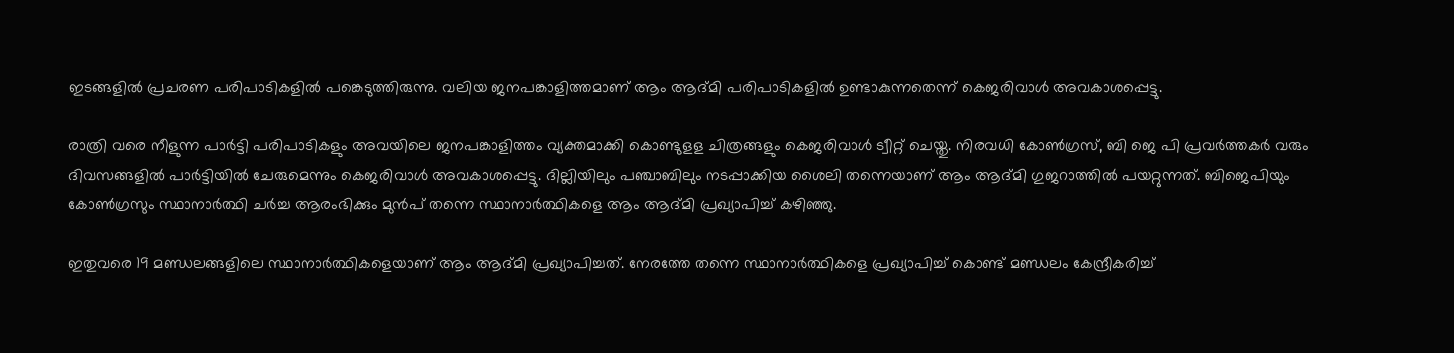ഇടങ്ങളിൽ പ്രചരണ പരിപാടികളിൽ പങ്കെടുത്തിരുന്നു. വലിയ ജനപങ്കാളിത്തമാണ് ആം ആദ്മി പരിപാടികളിൽ ഉണ്ടാകുന്നതെന്ന് കെജരിവാൾ അവകാശപ്പെട്ടു.

രാത്രി വരെ നീളുന്ന പാർട്ടി പരിപാടികളും അവയിലെ ജനപങ്കാളിത്തം വ്യക്തമാക്കി കൊണ്ടുളള ചിത്രങ്ങളും കെജരിവാൾ ട്വീറ്റ് ചെയ്തു. നിരവധി കോൺഗ്രസ്, ബി ജെ പി പ്രവർത്തകർ വരും ദിവസങ്ങളിൽ പാർട്ടിയിൽ ചേരുമെന്നും കെജരിവാൾ അവകാശപ്പെട്ടു. ദില്ലിയിലും പഞ്ചാബിലും നടപ്പാക്കിയ ശൈലി തന്നെയാണ് ആം ആദ്മി ഗുജറാത്തിൽ പയറ്റുന്നത്. ബിജെപിയും കോൺഗ്രസും സ്ഥാനാർത്ഥി ചർച്ച ആരംഭിക്കും മുൻപ് തന്നെ സ്ഥാനാർത്ഥികളെ ആം ആദ്മി പ്രഖ്യാപിച്ച് കഴിഞ്ഞു.

ഇതുവരെ 19 മണ്ഡലങ്ങളിലെ സ്ഥാനാർത്ഥികളെയാണ് ആം ആദ്മി പ്രഖ്യാപിച്ചത്. നേരത്തേ തന്നെ സ്ഥാനാർത്ഥികളെ പ്രഖ്യാപിച്ച് കൊണ്ട് മണ്ഡലം കേന്ദ്രീകരിച്ച്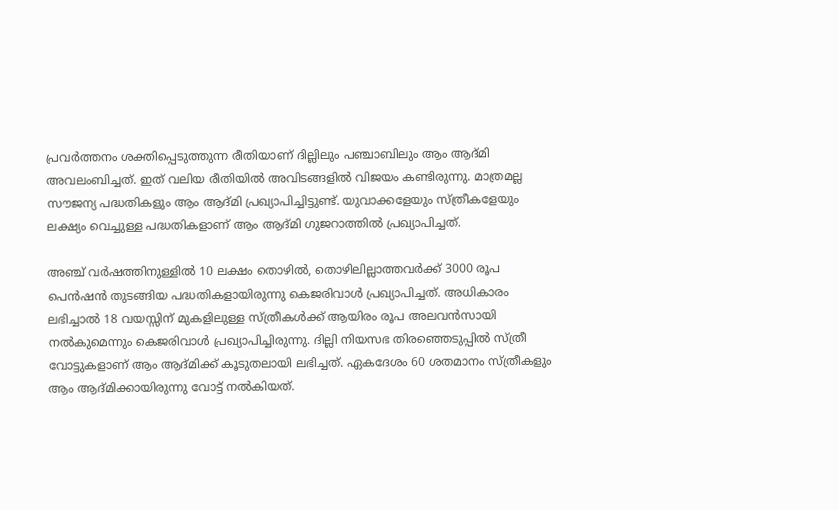പ്രവർത്തനം ശക്തിപ്പെടുത്തുന്ന രീതിയാണ് ദില്ലിലും പഞ്ചാബിലും ആം ആദ്മി അവലംബിച്ചത്. ഇത് വലിയ രീതിയിൽ അവിടങ്ങളിൽ വിജയം കണ്ടിരുന്നു. മാത്രമല്ല സൗജന്യ പദ്ധതികളും ആം ആദ്മി പ്രഖ്യാപിച്ചിട്ടുണ്ട്. യുവാക്കളേയും സ്ത്രീകളേയും ലക്ഷ്യം വെച്ചുള്ള പദ്ധതികളാണ് ആം ആദ്മി ഗുജറാത്തിൽ പ്രഖ്യാപിച്ചത്.

അഞ്ച് വർഷത്തിനുള്ളിൽ 10 ലക്ഷം തൊഴിൽ, തൊഴിലില്ലാത്തവർക്ക് 3000 രൂപ പെൻഷൻ തുടങ്ങിയ പദ്ധതികളായിരുന്നു കെജരിവാൾ പ്രഖ്യാപിച്ചത്. അധികാരം ലഭിച്ചാൽ 18 വയസ്സിന് മുകളിലുള്ള സ്ത്രീകൾക്ക് ആയിരം രൂപ അലവൻസായി നൽകുമെന്നും കെജരിവാൾ പ്രഖ്യാപിച്ചിരുന്നു. ദില്ലി നിയസഭ തിരഞ്ഞെടുപ്പിൽ സ്ത്രീ വോട്ടുകളാണ് ആം ആദ്മിക്ക് കൂടുതലായി ലഭിച്ചത്. ഏകദേശം 60 ശതമാനം സ്ത്രീകളും ആം ആദ്മിക്കായിരുന്നു വോട്ട് നൽകിയത്.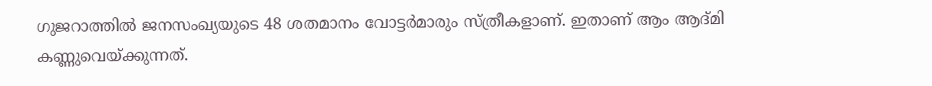ഗുജറാത്തിൽ ജനസംഖ്യയുടെ 48 ശതമാനം വോട്ടർമാരും സ്ത്രീകളാണ്. ഇതാണ് ആം ആദ്മി കണ്ണുവെയ്ക്കുന്നത്.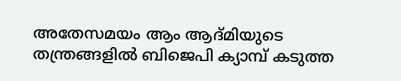അതേസമയം ആം ആദ്മിയുടെ തന്ത്രങ്ങളിൽ ബിജെപി ക്യാമ്പ് കടുത്ത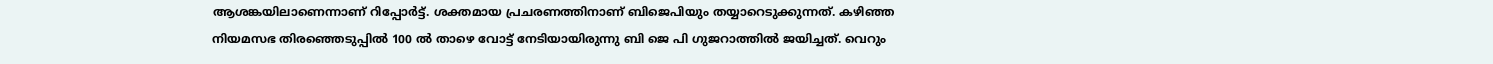ആശങ്കയിലാണെന്നാണ് റിപ്പോർട്ട്. ശക്തമായ പ്രചരണത്തിനാണ് ബിജെപിയും തയ്യാറെടുക്കുന്നത്. കഴിഞ്ഞ നിയമസഭ തിരഞ്ഞെടുപ്പിൽ 100 ൽ താഴെ വോട്ട് നേടിയായിരുന്നു ബി ജെ പി ഗുജറാത്തിൽ ജയിച്ചത്. വെറും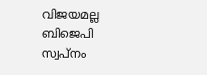വിജയമല്ല ബിജെപി സ്വപ്നം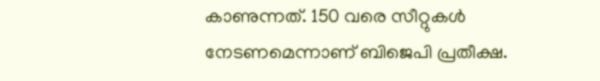കാണുന്നത്. 150 വരെ സീറ്റുകൾ നേടണമെന്നാണ് ബിജെപി പ്രതീക്ഷ.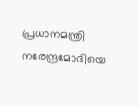പ്രധാനമന്ത്രി നരേന്ദ്രമോദിയെ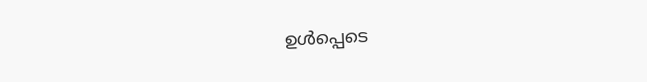ഉൾപ്പെടെ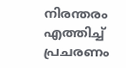നിരന്തരം എത്തിച്ച് പ്രചരണം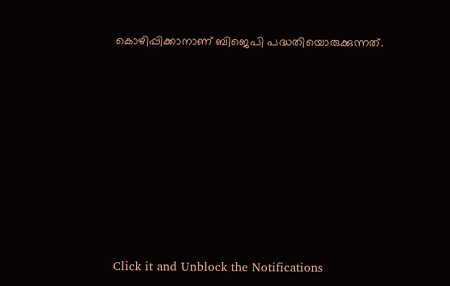കൊഴിപ്പിക്കാനാണ് ബിജെപി പദ്ധതിയൊരുക്കുന്നത്.












Click it and Unblock the Notifications